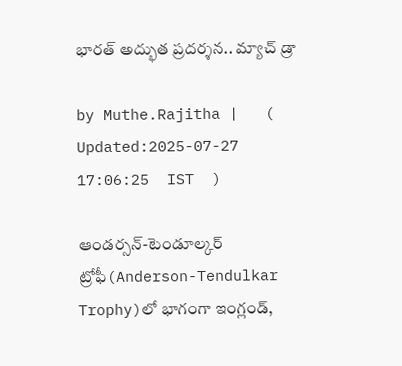భారత్ అద్భుత ప్రదర్శన.. మ్యాచ్ డ్రా

by Muthe.Rajitha |   (  Updated:2025-07-27 17:06:25  IST  )

ఆండర్సన్-టెండూల్కర్ ట్రోఫీ(Anderson-Tendulkar Trophy)లో భాగంగా ఇంగ్లండ్,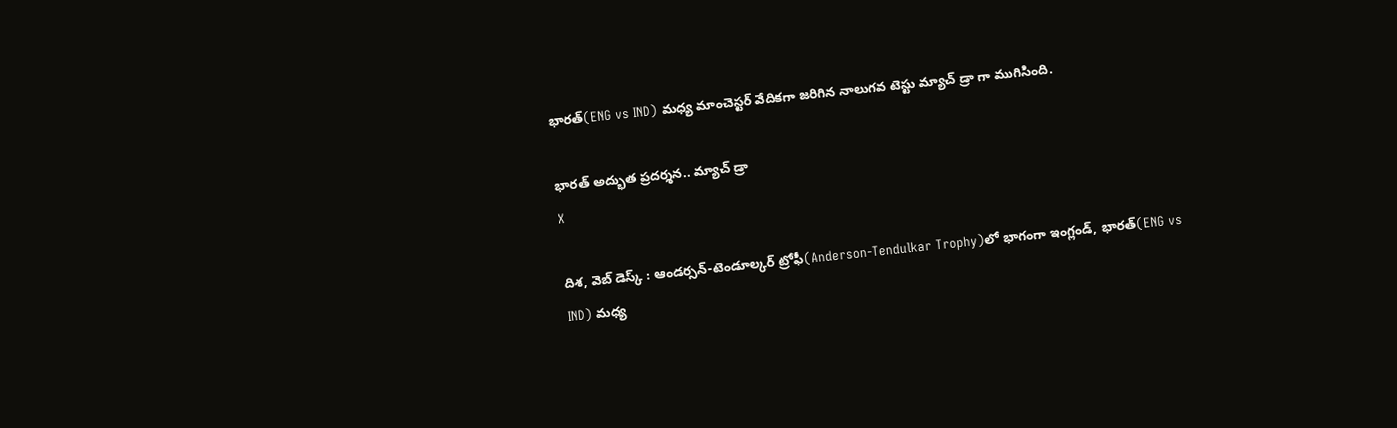భారత్(ENG vs IND) మధ్య మాంచెస్టర్ వేదికగా జరిగిన నాలుగవ టెస్టు మ్యాచ్ డ్రా గా ముగిసింది.

భారత్ అద్భుత ప్రదర్శన.. మ్యాచ్ డ్రా
X

దిశ, వెబ్ డెస్క్ : ఆండర్సన్-టెండూల్కర్ ట్రోఫీ(Anderson-Tendulkar Trophy)లో భాగంగా ఇంగ్లండ్, భారత్(ENG vs IND) మధ్య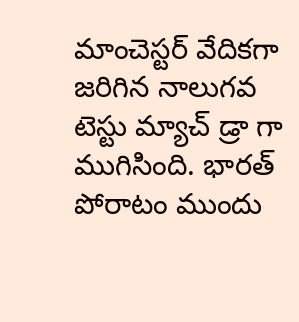మాంచెస్టర్ వేదికగా జరిగిన నాలుగవ టెస్టు మ్యాచ్ డ్రా గా ముగిసింది. భారత్ పోరాటం ముందు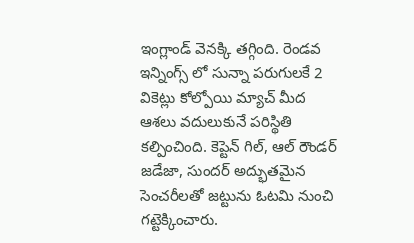ఇంగ్లాండ్ వెనక్కి తగ్గింది. రెండవ ఇన్నింగ్స్ లో సున్నా పరుగులకే 2 వికెట్లు కోల్పోయి మ్యాచ్ మీద ఆశలు వదులుకునే పరిస్థితి కల్పించింది. కెప్టెన్ గిల్, ఆల్ రౌండర్ జడేజా, సుందర్ అద్భుతమైన సెంచరీలతో జట్టును ఓటమి నుంచి గట్టెక్కించారు.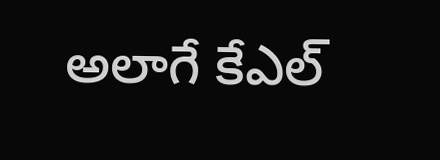అలాగే కేఎల్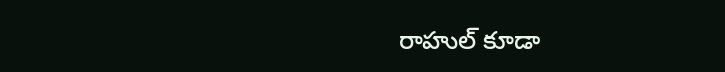రాహుల్ కూడా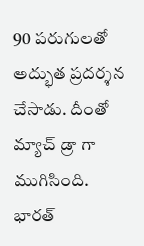90 పరుగులతో అద్భుత ప్రదర్శన చేసాడు. దీంతో మ్యాచ్ డ్రా గా ముగిసింది. భారత్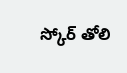స్కోర్ తోలి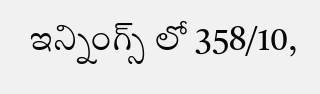ఇన్నింగ్స్ లో 358/10,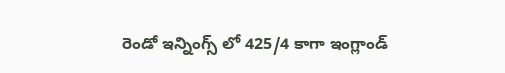రెండో ఇన్నింగ్స్ లో 425/4 కాగా ఇంగ్లాండ్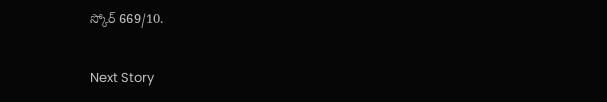స్కోర్ 669/10.

Next Story